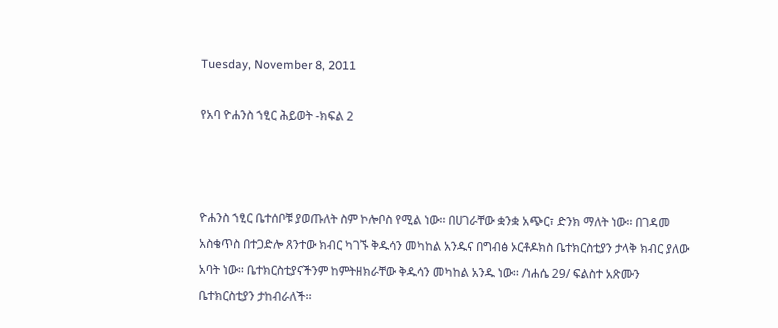Tuesday, November 8, 2011

የአባ ዮሐንስ ኀፂር ሕይወት -ክፍል 2



ዮሐንስ ኀፂር ቤተሰቦቹ ያወጡለት ስም ኮሎቦስ የሚል ነው፡፡ በሀገራቸው ቋንቋ አጭር፣ ድንክ ማለት ነው፡፡ በገዳመ አስቄጥስ በተጋድሎ ጸንተው ክብር ካገኙ ቅዱሳን መካከል አንዱና በግብፅ ኦርቶዶክስ ቤተክርስቲያን ታላቅ ክብር ያለው አባት ነው፡፡ ቤተክርስቲያናችንም ከምትዘክራቸው ቅዱሳን መካከል አንዱ ነው፡፡ /ነሐሴ 29/ ፍልስተ አጽሙን ቤተክርስቲያን ታከብራለች፡፡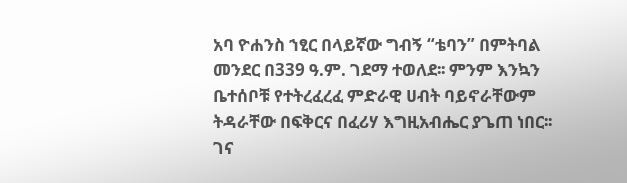አባ ዮሐንስ ኀፂር በላይኛው ግብኝ “ቴባን” በምትባል መንደር በ339 ዓ.ም. ገደማ ተወለደ፡፡ ምንም እንኳን ቤተሰቦቹ የተትረፈረፈ ምድራዊ ሀብት ባይኖራቸውም ትዳራቸው በፍቅርና በፈሪሃ እግዚአብሔር ያጌጠ ነበር፡፡ ገና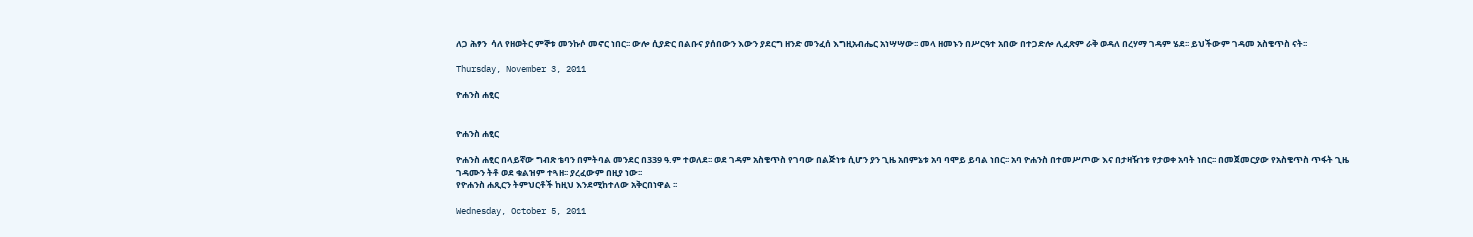ለጋ ሕፃን  ሳለ የዘወትር ምኞቱ መንኩሶ መኖር ነበር፡፡ ውሎ ሲያድር በልቡና ያሰበውን እውን ያደርግ ዘንድ መንፈሰ እግዚአብሔር አነሣሣው፡፡ መላ ዘመኑን በሥርዓተ አበው በተጋድሎ ሊፈጽም ራቅ ወዳለ በረሃማ ገዳም ሄደ፡፡ ይህችውም ገዳመ አስቄጥስ ናት፡፡

Thursday, November 3, 2011

ዮሐንስ ሐፂር


ዮሐንስ ሐፂር

ዮሐንስ ሐፂር በላይኛው ግብጽ ቴባን በምትባል መንደር በ339 ዓ.ም ተወለደ፡፡ ወደ ገዳም አስቄጥስ የገባው በልጅነቱ ሲሆን ያን ጊዜ አበምኔቱ አባ ባሞይ ይባል ነበር፡፡ አባ ዮሐንስ በተመሥጦው እና በታዛዥነቱ የታወቀ አባት ነበር፡፡ በመጀመርያው የአስቄጥስ ጥፋት ጊዜ ገዳሙን ትቶ ወደ ቁልዝም ተጓዘ፡፡ ያረፈውም በዚያ ነው፡፡
የዮሐንስ ሐጺርን ትምህርቶች ከዚህ እንደሚከተለው አቅርበነዋል ፡፡

Wednesday, October 5, 2011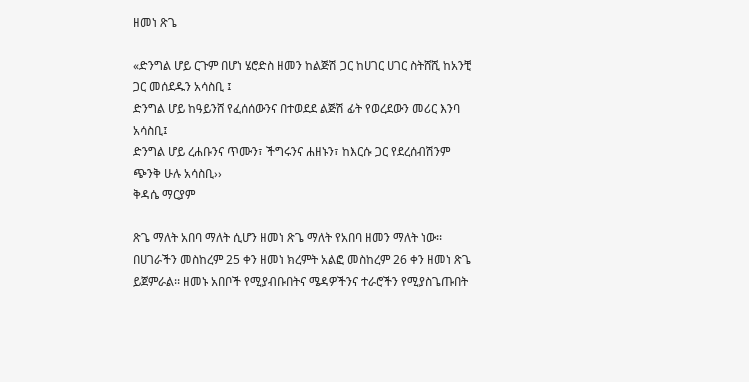ዘመነ ጽጌ

«ድንግል ሆይ ርጉም በሆነ ሄሮድስ ዘመን ከልጅሽ ጋር ከሀገር ሀገር ስትሸሺ ከአንቺ ጋር መሰደዱን አሳስቢ ፤
ድንግል ሆይ ከዓይንሸ የፈሰሰውንና በተወደደ ልጅሽ ፊት የወረደውን መሪር እንባ አሳስቢ፤
ድንግል ሆይ ረሐቡንና ጥሙን፣ ችግሩንና ሐዘኑን፣ ከእርሱ ጋር የደረሰብሽንም ጭንቅ ሁሉ አሳስቢ››
ቅዳሴ ማርያም

ጽጌ ማለት አበባ ማለት ሲሆን ዘመነ ጽጌ ማለት የአበባ ዘመን ማለት ነው፡፡በሀገራችን መስከረም 25 ቀን ዘመነ ክረምት አልፎ መስከረም 26 ቀን ዘመነ ጽጌ ይጀምራል፡፡ ዘመኑ አበቦች የሚያብቡበትና ሜዳዎችንና ተራሮችን የሚያስጌጡበት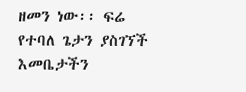ዘመን ነው፡፡ ፍሬ የተባለ ጌታን ያስገኘች እመቤታችን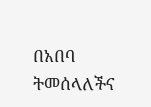በአበባ ትመሰላለችና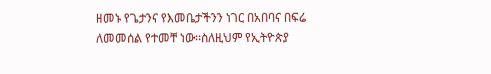ዘመኑ የጌታንና የእመቤታችንን ነገር በአበባና በፍሬ ለመመሰል የተመቸ ነው፡፡ስለዚህም የኢትዮጵያ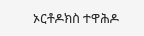ኦርቶዶክስ ተዋሕዶ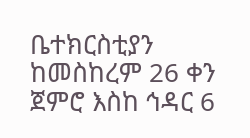ቤተክርስቲያን ከመስከረም 26 ቀን ጀምሮ እስከ ኅዳር 6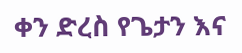ቀን ድረስ የጌታን እና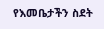የእመቤታችን ስደት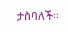ታስባለች፡፡